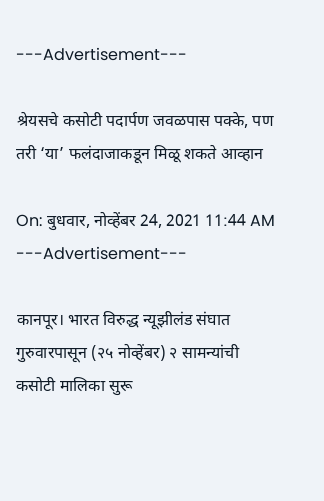---Advertisement---

श्रेयसचे कसोटी पदार्पण जवळपास पक्के, पण तरी ‘या’ फलंदाजाकडून मिळू शकते आव्हान

On: बुधवार, नोव्हेंबर 24, 2021 11:44 AM
---Advertisement---

कानपूर। भारत विरुद्ध न्यूझीलंड संघात गुरुवारपासून (२५ नोव्हेंबर) २ सामन्यांची कसोटी मालिका सुरू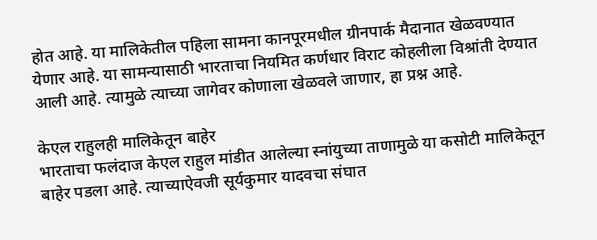होत आहे. या मालिकेतील पहिला सामना कानपूरमधील ग्रीनपार्क मैदानात खेळवण्यात येणार आहे. या सामन्यासाठी भारताचा नियमित कर्णधार विराट कोहलीला विश्रांती देण्यात आली आहे. त्यामुळे त्याच्या जागेवर कोणाला खेळवले जाणार, हा प्रश्न आहे.

केएल राहुलही मालिकेतून बाहेर
भारताचा फलंदाज केएल राहुल मांडीत आलेल्या स्नांयुच्या ताणामुळे या कसोटी मालिकेतून बाहेर पडला आहे. त्याच्याऐवजी सूर्यकुमार यादवचा संघात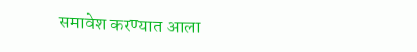समावेश करण्यात आला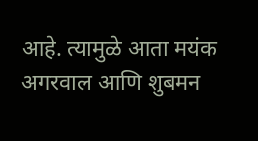आहे. त्यामुळे आता मयंक अगरवाल आणि शुबमन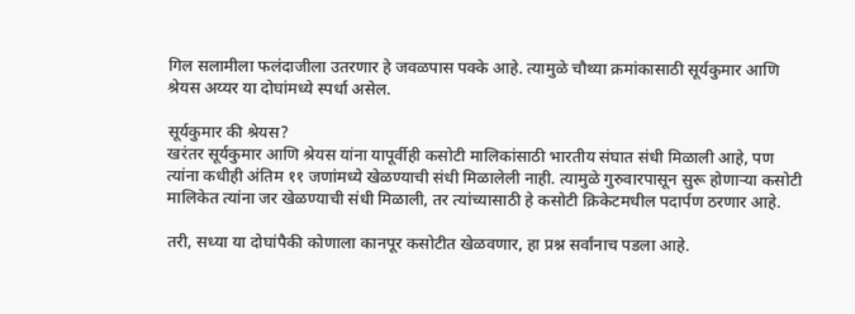गिल सलामीला फलंदाजीला उतरणार हे जवळपास पक्के आहे. त्यामुळे चौथ्या क्रमांकासाठी सूर्यकुमार आणि श्रेयस अय्यर या दोघांमध्ये स्पर्धा असेल.

सूर्यकुमार की श्रेयस?
खरंतर सूर्यकुमार आणि श्रेयस यांना यापूर्वीही कसोटी मालिकांसाठी भारतीय संघात संधी मिळाली आहे, पण त्यांना कधीही अंतिम ११ जणांमध्ये खेळण्याची संधी मिळालेली नाही. त्यामुळे गुरुवारपासून सुरू होणाऱ्या कसोटी मालिकेत त्यांना जर खेळण्याची संधी मिळाली, तर त्यांच्यासाठी हे कसोटी क्रिकेटमधील पदार्पण ठरणार आहे.

तरी, सध्या या दोघांपैकी कोणाला कानपूर कसोटीत खेळवणार, हा प्रश्न सर्वांनाच पडला आहे.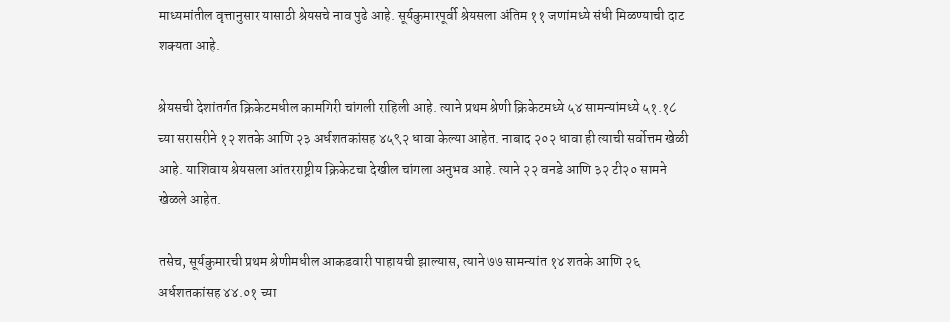माध्यमांतील वृत्तानुसार यासाठी श्रेयसचे नाव पुढे आहे. सूर्यकुमारपूर्वी श्रेयसला अंतिम ११ जणांमध्ये संधी मिळण्याची दाट शक्यता आहे.

श्रेयसची देशांतर्गत क्रिकेटमधील कामगिरी चांगली राहिली आहे. त्याने प्रथम श्रेणी क्रिकेटमध्ये ५४ सामन्यांमध्ये ५१.१८ च्या सरासरीने १२ शतके आणि २३ अर्धशतकांसह ४५९२ धावा केल्या आहेत. नाबाद २०२ धावा ही त्याची सर्वोत्तम खेळी आहे. याशिवाय श्रेयसला आंतरराष्ट्रीय क्रिकेटचा देखील चांगला अनुभव आहे. त्याने २२ वनडे आणि ३२ टी२० सामने खेळले आहेत.

तसेच, सूर्यकुमारची प्रथम श्रेणीमधील आकडवारी पाहायची झाल्यास, त्याने ७७ सामन्यांत १४ शतके आणि २६ अर्धशतकांसह ४४.०१ च्या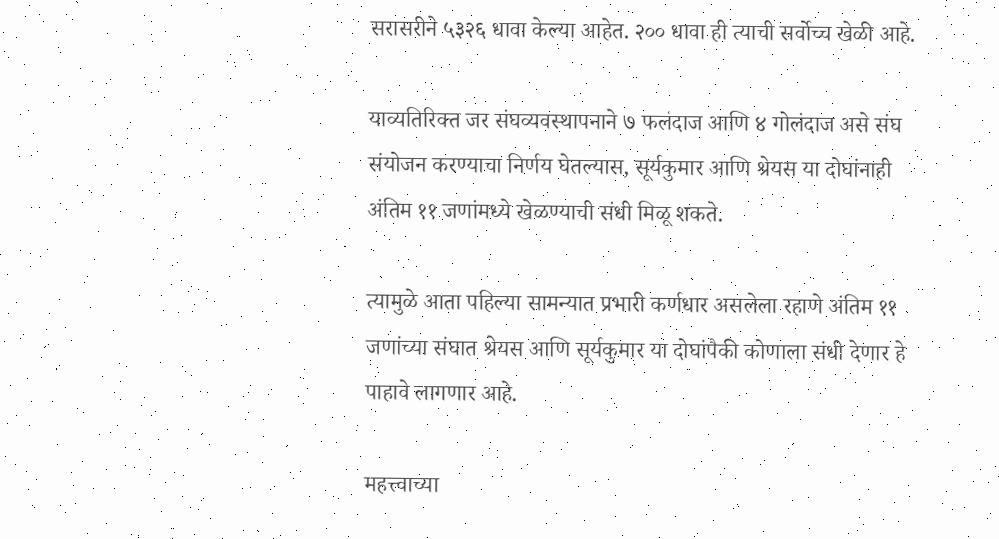सरासरीने ५३२६ धावा केल्या आहेत. २०० धावा ही त्याची सर्वोच्च खेळी आहे.

याव्यतिरिक्त जर संघव्यवस्थापनाने ७ फलंदाज आणि ४ गोलंदाज असे संघ संयोजन करण्याचा निर्णय घेतल्यास, सूर्यकुमार आणि श्रेयस या दोघांनाही अंतिम ११ जणांमध्ये खेळण्याची संधी मिळू शकते.

त्यामुळे आता पहिल्या सामन्यात प्रभारी कर्णधार असलेला रहाणे अंतिम ११ जणांच्या संघात श्रेयस आणि सूर्यकुमार या दोघांपैकी कोणाला संधी देणार हे पाहावे लागणार आहे.

महत्त्वाच्या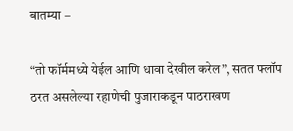बातम्या –

“तो फॉर्ममध्ये येईल आणि धावा देखील करेल”, सतत फ्लॉप ठरत असलेल्या रहाणेची पुजाराकडून पाठराखण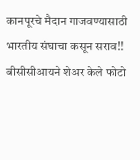कानपूरचे मैदान गाजवण्यासाठी भारतीय संघाचा कसून सराव!! बीसीसीआयने शेअर केले फोटो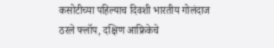कसोटीच्या पहिल्याच दिवशी भारतीय गोलंदाज ठरले फ्लॉप, दक्षिण आफ्रिकेचे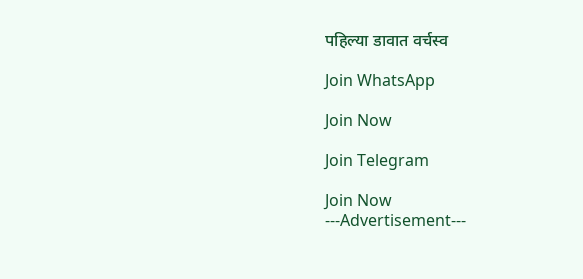पहिल्या डावात वर्चस्व

Join WhatsApp

Join Now

Join Telegram

Join Now
---Advertisement---